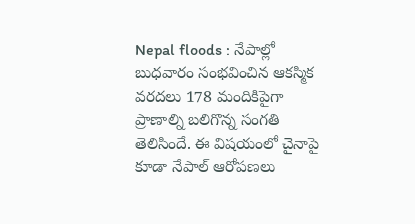Nepal floods : నేపాల్లో బుధవారం సంభవించిన ఆకస్మిక వరదలు 178 మందికిపైగా ప్రాణాల్ని బలిగొన్న సంగతి తెలిసిందే. ఈ విషయంలో చైనాపై కూడా నేపాల్ ఆరోపణలు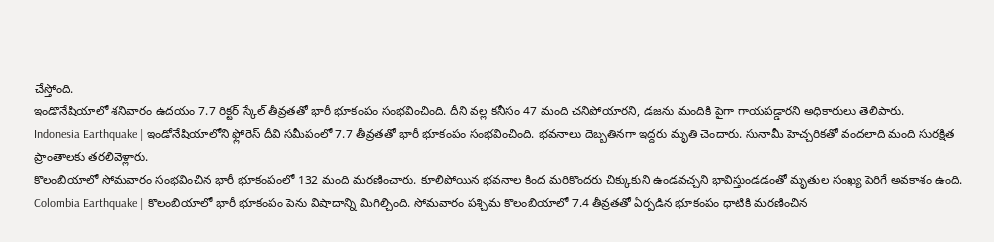చేస్తోంది.
ఇండొనేషియాలో శనివారం ఉదయం 7.7 రిక్టర్ స్కేల్ తీవ్రతతో భారీ భూకంపం సంభవించింది. దీని వల్ల కనీసం 47 మంది చనిపోయారని, డజను మందికి పైగా గాయపడ్డారని అధికారులు తెలిపారు.
Indonesia Earthquake | ఇండోనేషియాలోని ఫ్లోరెస్ దీవి సమీపంలో 7.7 తీవ్రతతో భారీ భూకంపం సంభవించింది. భవనాలు దెబ్బతినగా ఇద్దరు మృతి చెందారు. సునామీ హెచ్చరికతో వందలాది మంది సురక్షిత ప్రాంతాలకు తరలివెళ్లారు.
కొలంబియాలో సోమవారం సంభవించిన భారీ భూకంపంలో 132 మంది మరణించారు. కూలిపోయిన భవనాల కింద మరికొందరు చిక్కుకుని ఉండవచ్చని భావిస్తుండడంతో మృతుల సంఖ్య పెరిగే అవకాశం ఉంది.
Colombia Earthquake | కొలంబియాలో భారీ భూకంపం పెను విషాదాన్ని మిగిల్చింది. సోమవారం పశ్చిమ కొలంబియాలో 7.4 తీవ్రతతో ఏర్పడిన భూకంపం ధాటికి మరణించిన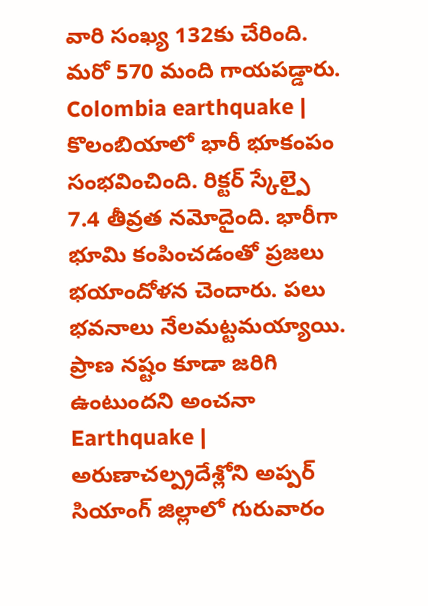వారి సంఖ్య 132కు చేరింది. మరో 570 మంది గాయపడ్డారు.
Colombia earthquake | కొలంబియాలో భారీ భూకంపం సంభవించింది. రిక్టర్ స్కేల్పై 7.4 తీవ్రత నమోదైంది. భారీగా భూమి కంపించడంతో ప్రజలు భయాందోళన చెందారు. పలు భవనాలు నేలమట్టమయ్యాయి. ప్రాణ నష్టం కూడా జరిగి ఉంటుందని అంచనా
Earthquake | అరుణాచల్ప్రదేశ్లోని అప్పర్ సియాంగ్ జిల్లాలో గురువారం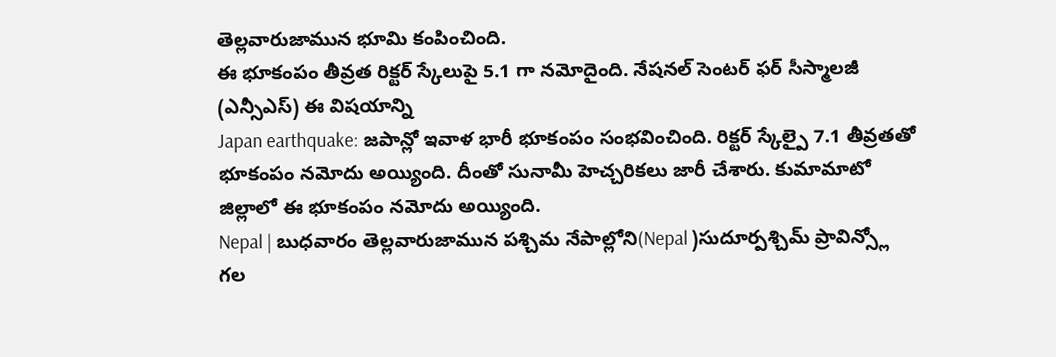తెల్లవారుజామున భూమి కంపించింది.
ఈ భూకంపం తీవ్రత రిక్టర్ స్కేలుపై 5.1 గా నమోదైంది. నేషనల్ సెంటర్ ఫర్ సీస్మాలజీ (ఎన్సీఎస్) ఈ విషయాన్ని
Japan earthquake: జపాన్లో ఇవాళ భారీ భూకంపం సంభవించింది. రిక్టర్ స్కేల్పై 7.1 తీవ్రతతో భూకంపం నమోదు అయ్యింది. దీంతో సునామీ హెచ్చరికలు జారీ చేశారు. కుమామాటో జిల్లాలో ఈ భూకంపం నమోదు అయ్యింది.
Nepal | బుధవారం తెల్లవారుజామున పశ్చిమ నేపాల్లోని(Nepal )సుదూర్పశ్చిమ్ ప్రావిన్స్లో గల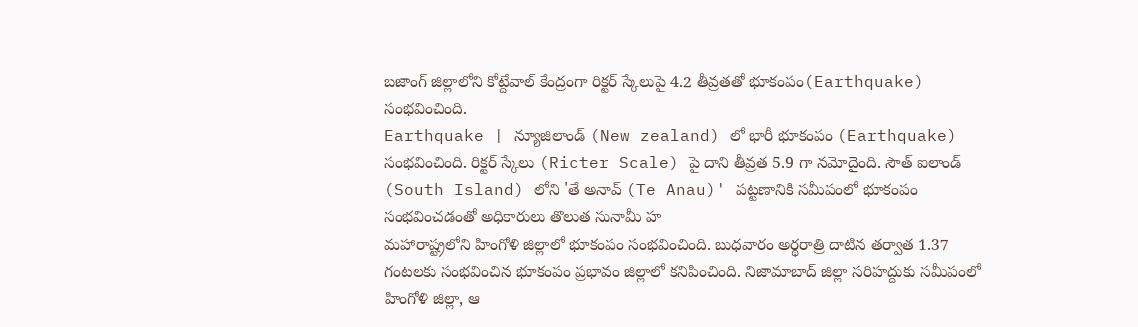బజాంగ్ జిల్లాలోని కోట్దేవాల్ కేంద్రంగా రిక్టర్ స్కేలుపై 4.2 తీవ్రతతో భూకంపం(Earthquake) సంభవించింది.
Earthquake | న్యూజిలాండ్ (New zealand) లో భారీ భూకంపం (Earthquake) సంభవించింది. రిక్టర్ స్కేలు (Ricter Scale) పై దాని తీవ్రత 5.9 గా నమోదైంది. సౌత్ ఐలాండ్ (South Island) లోని 'తే అనావ్ (Te Anau)' పట్టణానికి సమీపంలో భూకంపం సంభవించడంతో అధికారులు తొలుత సునామీ హ
మహారాష్ట్రలోని హింగోళి జిల్లాలో భూకంపం సంభవించింది. బుధవారం అర్థరాత్రి దాటిన తర్వాత 1.37 గంటలకు సంభవించిన భూకంపం ప్రభావం జిల్లాలో కనిపించింది. నిజామాబాద్ జిల్లా సరిహద్దుకు సమీపంలో హింగోళి జిల్లా, ఆ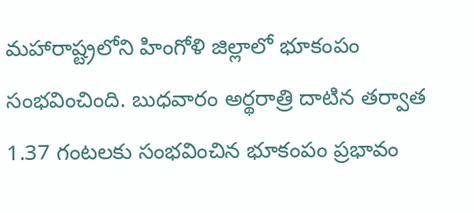మహారాష్ట్రలోని హింగోళి జిల్లాలో భూకంపం సంభవించింది. బుధవారం అర్థరాత్రి దాటిన తర్వాత 1.37 గంటలకు సంభవించిన భూకంపం ప్రభావం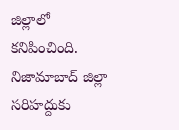జిల్లాలో కనిపించింది. నిజామాబాద్ జిల్లా సరిహద్దుకు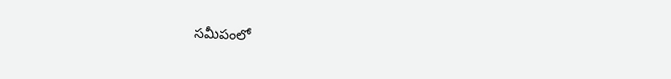సమీపంలో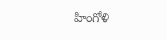హింగోళి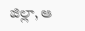జిల్లా, ఆ